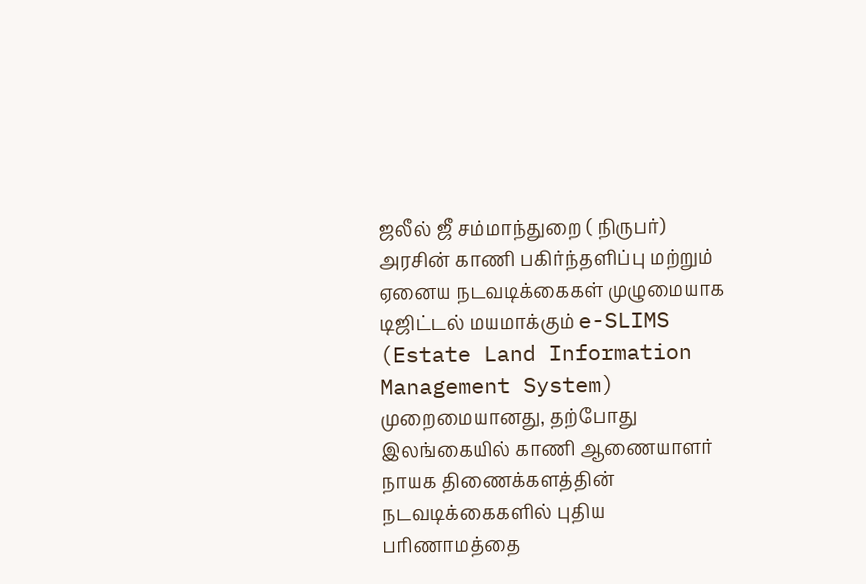ஜலீல் ஜீ சம்மாந்துறை ( நிருபர்)
அரசின் காணி பகிர்ந்தளிப்பு மற்றும் ஏனைய நடவடிக்கைகள் முழுமையாக டிஜிட்டல் மயமாக்கும் e-SLIMS (Estate Land Information Management System) முறைமையானது, தற்போது இலங்கையில் காணி ஆணையாளர் நாயக திணைக்களத்தின் நடவடிக்கைகளில் புதிய பரிணாமத்தை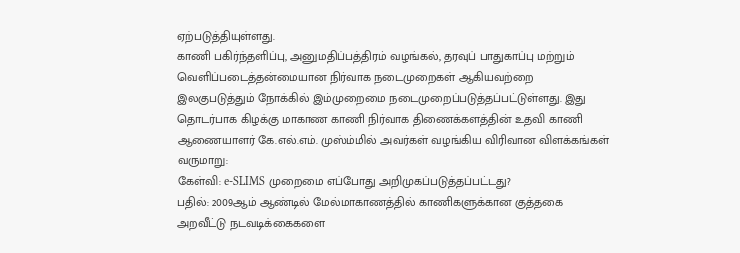ஏற்படுத்தியுள்ளது.
காணி பகிர்ந்தளிப்பு, அனுமதிப்பத்திரம் வழங்கல், தரவுப் பாதுகாப்பு மற்றும் வெளிப்படைத்தன்மையான நிர்வாக நடைமுறைகள் ஆகியவற்றை இலகுபடுத்தும் நோக்கில் இம்முறைமை நடைமுறைப்படுத்தப்பட்டுள்ளது. இது தொடர்பாக கிழக்கு மாகாண காணி நிர்வாக திணைக்களத்தின் உதவி காணி ஆணையாளர் கே.எல்.எம். முஸ்ம்மில் அவர்கள் வழங்கிய விரிவான விளக்கங்கள் வருமாறு:
கேள்வி: e-SLIMS முறைமை எப்போது அறிமுகப்படுத்தப்பட்டது?
பதில்: 2009ஆம் ஆண்டில் மேல்மாகாணத்தில் காணிகளுக்கான குத்தகை அறவீட்டு நடவடிக்கைகளை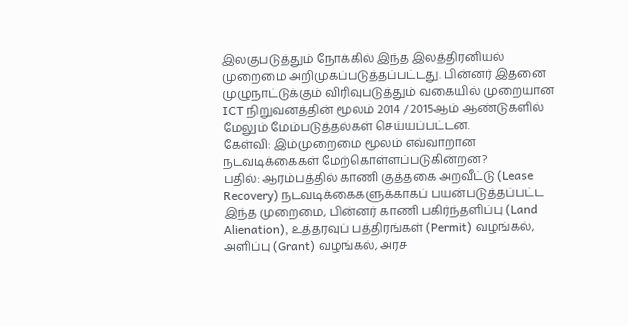இலகுபடுத்தும் நோக்கில் இந்த இலத்திரனியல் முறைமை அறிமுகப்படுத்தப்பட்டது. பின்னர் இதனை முழுநாட்டுக்கும் விரிவுபடுத்தும் வகையில் முறையான ICT நிறுவனத்தின் மூலம் 2014 / 2015ஆம் ஆண்டுகளில் மேலும் மேம்படுத்தல்கள் செய்யப்பட்டன.
கேள்வி: இம்முறைமை மூலம் எவ்வாறான நடவடிக்கைகள் மேற்கொள்ளப்படுகின்றன?
பதில்: ஆரம்பத்தில் காணி குத்தகை அறவீட்டு (Lease Recovery) நடவடிக்கைகளுக்காகப் பயன்படுத்தப்பட்ட இந்த முறைமை, பின்னர் காணி பகிர்ந்தளிப்பு (Land Alienation), உத்தரவுப் பத்திரங்கள் (Permit) வழங்கல், அளிப்பு (Grant) வழங்கல், அரச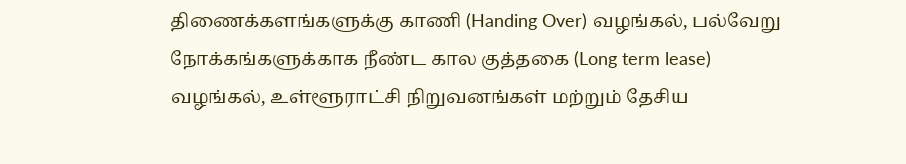திணைக்களங்களுக்கு காணி (Handing Over) வழங்கல், பல்வேறு நோக்கங்களுக்காக நீண்ட கால குத்தகை (Long term lease) வழங்கல், உள்ளூராட்சி நிறுவனங்கள் மற்றும் தேசிய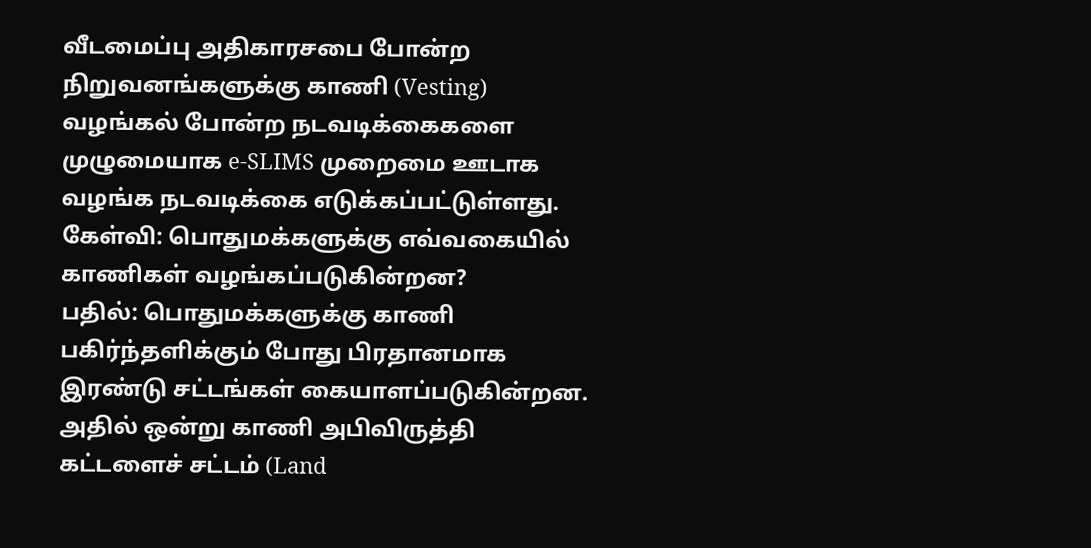வீடமைப்பு அதிகாரசபை போன்ற நிறுவனங்களுக்கு காணி (Vesting) வழங்கல் போன்ற நடவடிக்கைகளை முழுமையாக e-SLIMS முறைமை ஊடாக வழங்க நடவடிக்கை எடுக்கப்பட்டுள்ளது.
கேள்வி: பொதுமக்களுக்கு எவ்வகையில் காணிகள் வழங்கப்படுகின்றன?
பதில்: பொதுமக்களுக்கு காணி பகிர்ந்தளிக்கும் போது பிரதானமாக இரண்டு சட்டங்கள் கையாளப்படுகின்றன. அதில் ஒன்று காணி அபிவிருத்தி கட்டளைச் சட்டம் (Land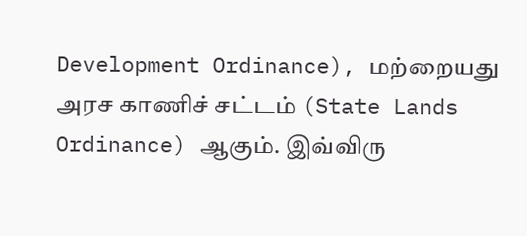Development Ordinance), மற்றையது அரச காணிச் சட்டம் (State Lands Ordinance) ஆகும். இவ்விரு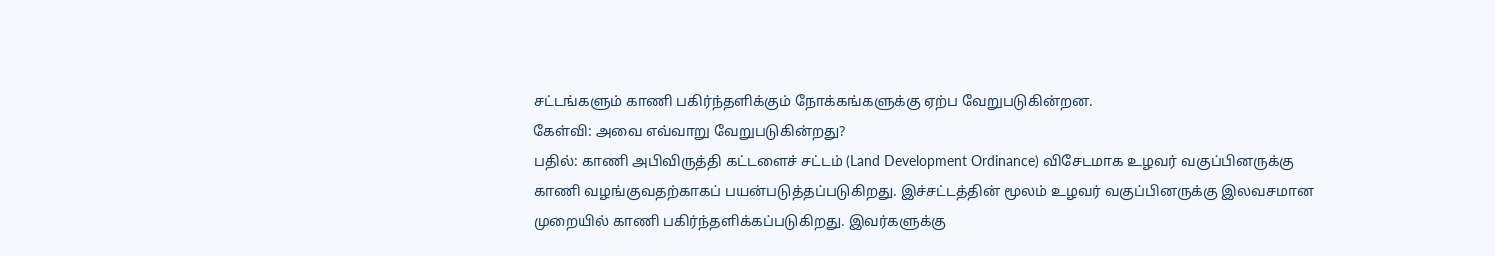சட்டங்களும் காணி பகிர்ந்தளிக்கும் நோக்கங்களுக்கு ஏற்ப வேறுபடுகின்றன.
கேள்வி: அவை எவ்வாறு வேறுபடுகின்றது?
பதில்: காணி அபிவிருத்தி கட்டளைச் சட்டம் (Land Development Ordinance) விசேடமாக உழவர் வகுப்பினருக்கு காணி வழங்குவதற்காகப் பயன்படுத்தப்படுகிறது. இச்சட்டத்தின் மூலம் உழவர் வகுப்பினருக்கு இலவசமான முறையில் காணி பகிர்ந்தளிக்கப்படுகிறது. இவர்களுக்கு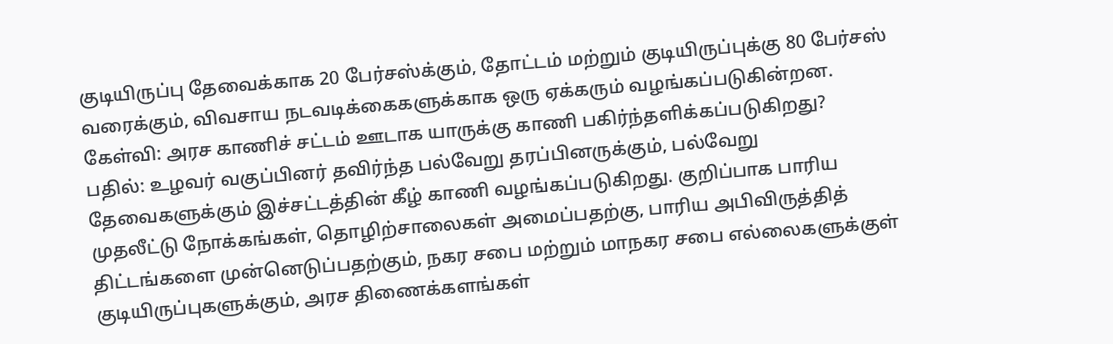குடியிருப்பு தேவைக்காக 20 பேர்சஸ்க்கும், தோட்டம் மற்றும் குடியிருப்புக்கு 80 பேர்சஸ் வரைக்கும், விவசாய நடவடிக்கைகளுக்காக ஒரு ஏக்கரும் வழங்கப்படுகின்றன.
கேள்வி: அரச காணிச் சட்டம் ஊடாக யாருக்கு காணி பகிர்ந்தளிக்கப்படுகிறது?
பதில்: உழவர் வகுப்பினர் தவிர்ந்த பல்வேறு தரப்பினருக்கும், பல்வேறு தேவைகளுக்கும் இச்சட்டத்தின் கீழ் காணி வழங்கப்படுகிறது. குறிப்பாக பாரிய முதலீட்டு நோக்கங்கள், தொழிற்சாலைகள் அமைப்பதற்கு, பாரிய அபிவிருத்தித் திட்டங்களை முன்னெடுப்பதற்கும், நகர சபை மற்றும் மாநகர சபை எல்லைகளுக்குள் குடியிருப்புகளுக்கும், அரச திணைக்களங்கள்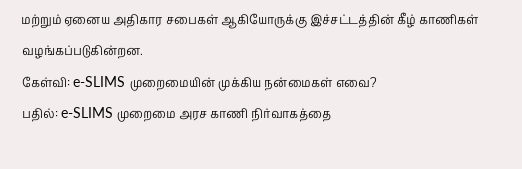மற்றும் ஏனைய அதிகார சபைகள் ஆகியோருக்கு இச்சட்டத்தின் கீழ் காணிகள் வழங்கப்படுகின்றன.
கேள்வி: e-SLIMS முறைமையின் முக்கிய நன்மைகள் எவை?
பதில்: e-SLIMS முறைமை அரச காணி நிர்வாகத்தை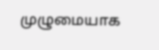முழுமையாக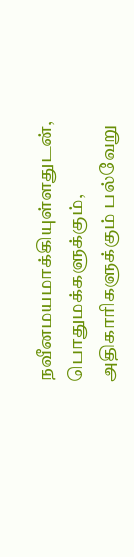நவீனமயமாக்கியுள்ளதுடன், பொதுமக்களுக்கும், அதிகாரிகளுக்கும் பல்வேறு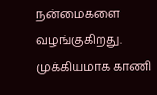நன்மைகளை வழங்குகிறது. முக்கியமாக காணி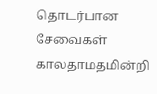தொடர்பான சேவைகள் காலதாமதமின்றி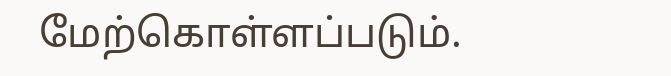மேற்கொள்ளப்படும்.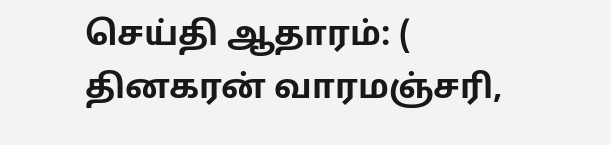செய்தி ஆதாரம்: ( தினகரன் வாரமஞ்சரி,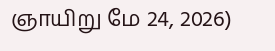ஞாயிறு மே 24, 2026)